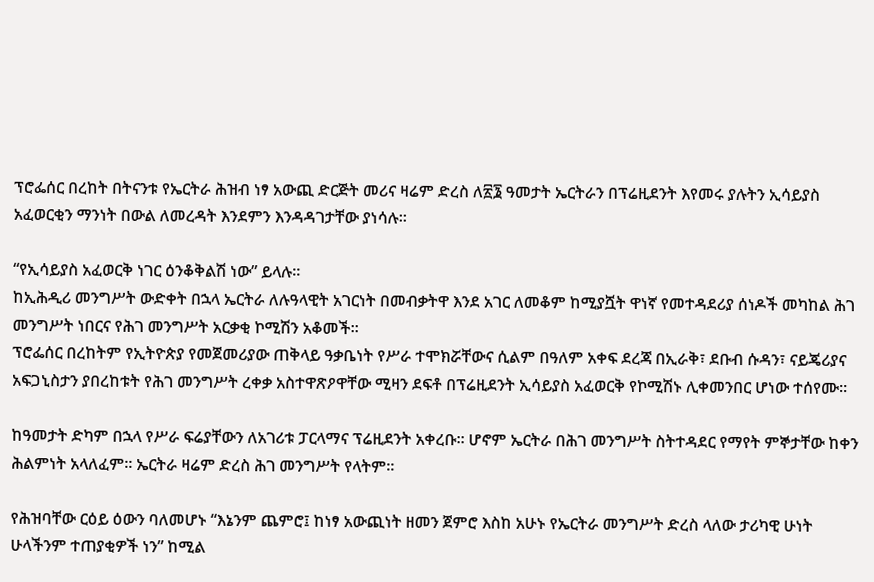ፕሮፌሰር በረከት በትናንቱ የኤርትራ ሕዝብ ነፃ አውጪ ድርጅት መሪና ዛሬም ድረስ ለ፳፮ ዓመታት ኤርትራን በፕሬዚደንት እየመሩ ያሉትን ኢሳይያስ አፈወርቂን ማንነት በውል ለመረዳት እንደምን እንዳዳገታቸው ያነሳሉ።

“የኢሳይያስ አፈወርቅ ነገር ዕንቆቅልሽ ነው” ይላሉ።
ከኢሕዲሪ መንግሥት ውድቀት በኋላ ኤርትራ ለሉዓላዊት አገርነት በመብቃትዋ እንደ አገር ለመቆም ከሚያሿት ዋነኛ የመተዳደሪያ ሰነዶች መካከል ሕገ መንግሥት ነበርና የሕገ መንግሥት አርቃቂ ኮሚሽን አቆመች።
ፕሮፌሰር በረከትም የኢትዮጵያ የመጀመሪያው ጠቅላይ ዓቃቤነት የሥራ ተሞክሯቸውና ሲልም በዓለም አቀፍ ደረጃ በኢራቅ፣ ደቡብ ሱዳን፣ ናይጄሪያና አፍጋኒስታን ያበረከቱት የሕገ መንግሥት ረቀቃ አስተዋጽዖዋቸው ሚዛን ደፍቶ በፕሬዚደንት ኢሳይያስ አፈወርቅ የኮሚሽኑ ሊቀመንበር ሆነው ተሰየሙ።

ከዓመታት ድካም በኋላ የሥራ ፍሬያቸውን ለአገሪቱ ፓርላማና ፕሬዚደንት አቀረቡ። ሆኖም ኤርትራ በሕገ መንግሥት ስትተዳደር የማየት ምኞታቸው ከቀን ሕልምነት አላለፈም። ኤርትራ ዛሬም ድረስ ሕገ መንግሥት የላትም።

የሕዝባቸው ርዕይ ዕውን ባለመሆኑ “እኔንም ጨምሮ፤ ከነፃ አውጪነት ዘመን ጀምሮ እስከ አሁኑ የኤርትራ መንግሥት ድረስ ላለው ታሪካዊ ሁነት ሁላችንም ተጠያቂዎች ነን” ከሚል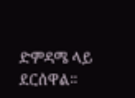ድምዳሜ ላይ ደርሰዋል።